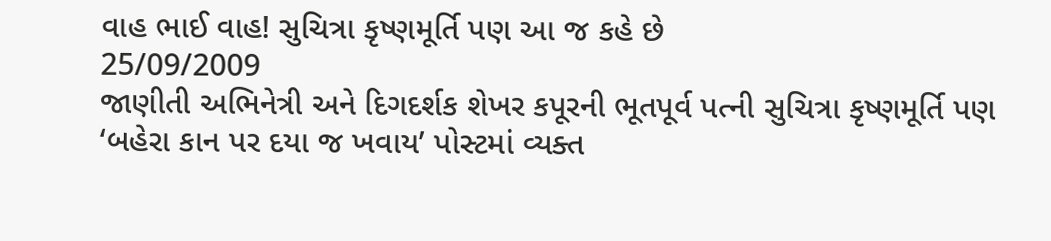વાહ ભાઈ વાહ! સુચિત્રા કૃષ્ણમૂર્તિ પણ આ જ કહે છે
25/09/2009
જાણીતી અભિનેત્રી અને દિગદર્શક શેખર કપૂરની ભૂતપૂર્વ પત્ની સુચિત્રા કૃષ્ણમૂર્તિ પણ ‘બહેરા કાન પર દયા જ ખવાય’ પોસ્ટમાં વ્યક્ત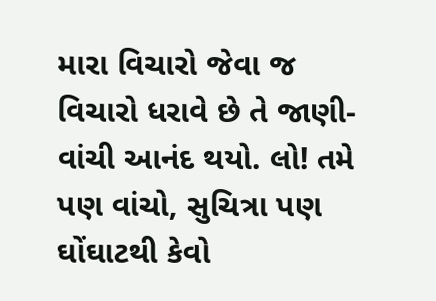મારા વિચારો જેવા જ વિચારો ધરાવે છે તે જાણી-વાંચી આનંદ થયો. લો! તમે પણ વાંચો, સુચિત્રા પણ ઘોંઘાટથી કેવો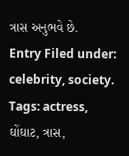ત્રાસ અનુભવે છે.
Entry Filed under: celebrity, society. Tags: actress, ઘોંઘાટ, ત્રાસ,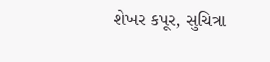શેખર કપૂર, સુચિત્રા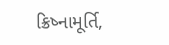ક્રિષ્નામૂર્તિ,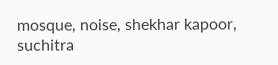mosque, noise, shekhar kapoor, suchitra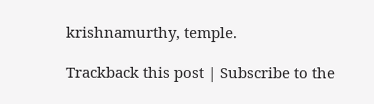krishnamurthy, temple.

Trackback this post | Subscribe to the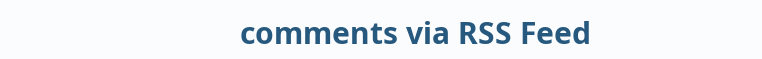comments via RSS Feed